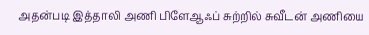அதன்படி இத்தாலி அணி பிளேஆஃப் சுற்றில் சுவீடன் அணியை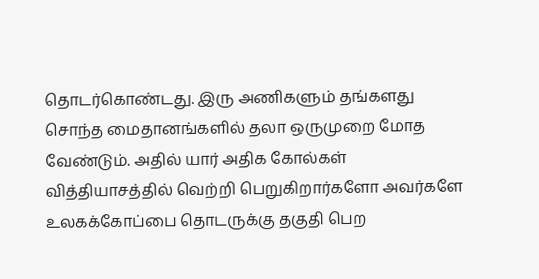தொடர்கொண்டது. இரு அணிகளும் தங்களது சொந்த மைதானங்களில் தலா ஒருமுறை மோத வேண்டும். அதில் யார் அதிக கோல்கள் வித்தியாசத்தில் வெற்றி பெறுகிறார்களோ அவர்களே உலகக்கோப்பை தொடருக்கு தகுதி பெற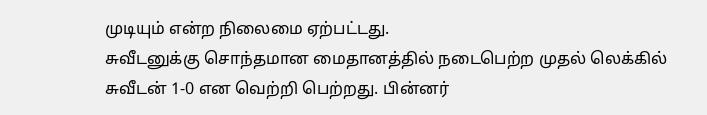முடியும் என்ற நிலைமை ஏற்பட்டது.
சுவீடனுக்கு சொந்தமான மைதானத்தில் நடைபெற்ற முதல் லெக்கில் சுவீடன் 1-0 என வெற்றி பெற்றது. பின்னர்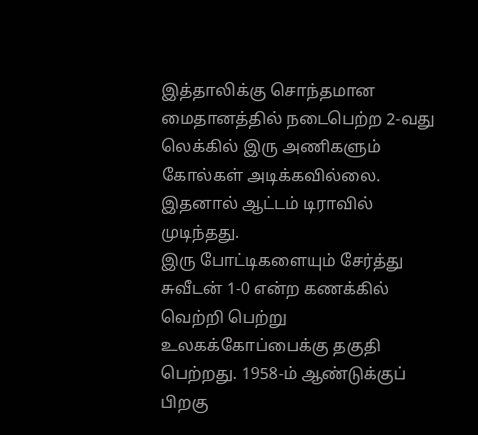இத்தாலிக்கு சொந்தமான மைதானத்தில் நடைபெற்ற 2-வது லெக்கில் இரு அணிகளும் கோல்கள் அடிக்கவில்லை. இதனால் ஆட்டம் டிராவில் முடிந்தது.
இரு போட்டிகளையும் சேர்த்து சுவீடன் 1-0 என்ற கணக்கில் வெற்றி பெற்று உலகக்கோப்பைக்கு தகுதி பெற்றது. 1958-ம் ஆண்டுக்குப் பிறகு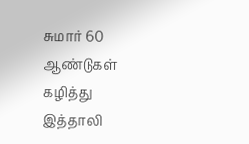சுமார் 60 ஆண்டுகள் கழித்து இத்தாலி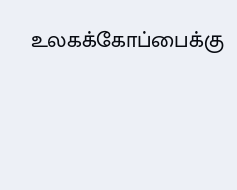உலகக்கோப்பைக்கு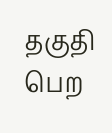தகுதி பெற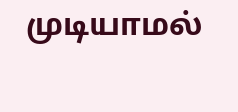முடியாமல்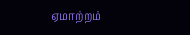ஏமாற்றம்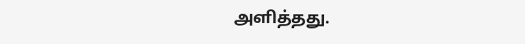அளித்தது.